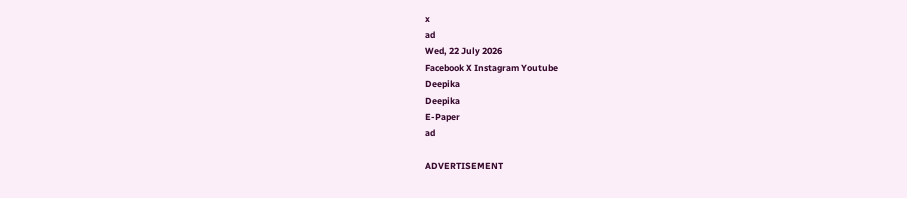x
ad
Wed, 22 July 2026
Facebook X Instagram Youtube
Deepika
Deepika
E-Paper
ad

ADVERTISEMENT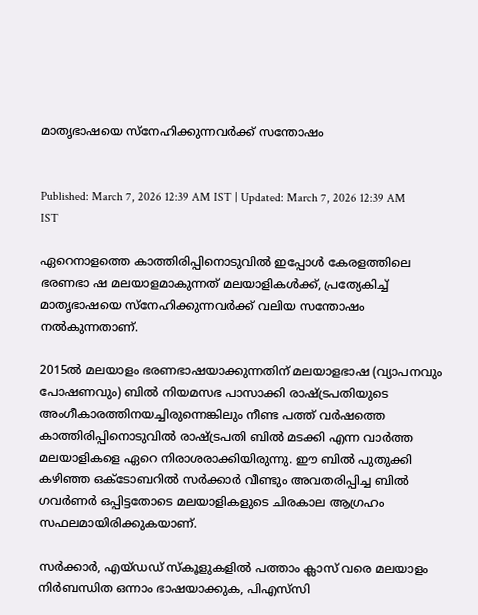മാതൃഭാഷയെ സ്നേഹിക്കുന്നവർക്ക് സന്തോഷം


Published: March 7, 2026 12:39 AM IST | Updated: March 7, 2026 12:39 AM IST

ഏറെനാളത്തെ കാത്തിരിപ്പിനൊടുവിൽ ഇപ്പോൾ കേരളത്തിലെ ഭരണഭാ ഷ മലയാളമാകുന്നത് മലയാളികൾക്ക്, പ്രത്യേകിച്ച് മാതൃഭാഷയെ സ്നേഹിക്കുന്നവർക്ക് വലിയ സന്തോഷം നൽകുന്നതാണ്.

2015ൽ മലയാളം ഭരണഭാഷയാക്കുന്നതിന് മലയാളഭാഷ (വ്യാപനവും പോഷണവും) ബിൽ നിയമസഭ പാസാക്കി രാഷ്‌ട്രപതിയുടെ അംഗീകാരത്തിനയച്ചിരുന്നെങ്കിലും നീണ്ട പത്ത് വർഷത്തെ കാത്തിരിപ്പിനൊടുവിൽ രാഷ്‌ട്രപതി ബിൽ മടക്കി എന്ന വാർത്ത മലയാളികളെ ഏറെ നിരാശരാക്കിയിരുന്നു. ഈ ബിൽ പുതുക്കി കഴിഞ്ഞ ഒക്‌ടോബറിൽ സർക്കാർ വീണ്ടും അവതരിപ്പിച്ച ബിൽ ഗവർണർ ഒപ്പിട്ടതോടെ മലയാളികളുടെ ചിരകാല ആഗ്രഹം സഫലമായിരിക്കുകയാണ്.

സർക്കാർ, എയ്ഡഡ് സ്കൂളുകളിൽ പത്താം ക്ലാസ് വരെ മലയാളം നിർബന്ധിത ഒന്നാം ഭാഷയാക്കുക, പിഎസ്‌സി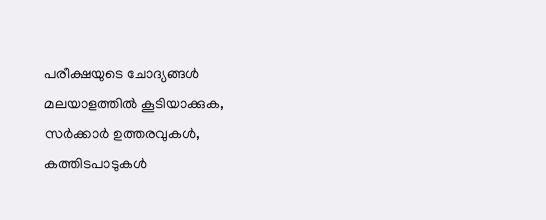പരീക്ഷയുടെ ചോദ്യങ്ങൾ മലയാളത്തിൽ കൂടിയാക്കുക, സർക്കാർ ഉത്തരവുകൾ, കത്തിടപാടുകൾ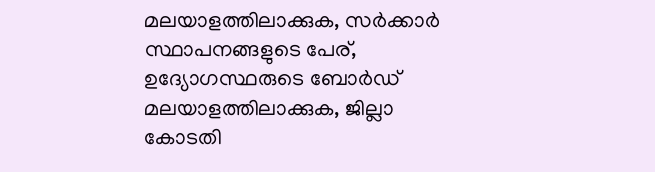മലയാളത്തിലാക്കുക, സർക്കാർ സ്ഥാപനങ്ങളുടെ പേര്, ഉദ്യോഗസ്ഥരുടെ ബോർഡ് മലയാളത്തിലാക്കുക, ജില്ലാ കോടതി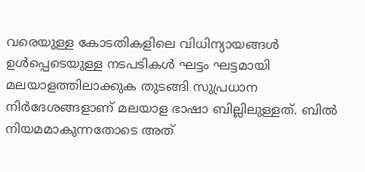വരെയുള്ള കോടതികളിലെ വിധിന്യായങ്ങൾ ഉൾപ്പെടെയുള്ള നടപടികൾ ഘട്ടം ഘട്ടമായി മലയാളത്തിലാക്കുക തുടങ്ങി സുപ്രധാന നിർദേശങ്ങളാണ് മലയാള ഭാഷാ ബില്ലിലുള്ളത്. ബിൽ നിയമമാകുന്നതോടെ അത്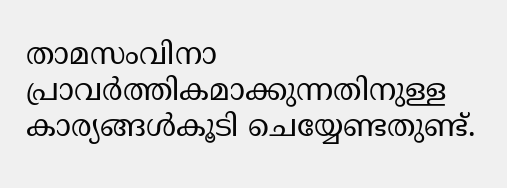താമസംവിനാ പ്രാവർത്തികമാക്കുന്നതിനുള്ള കാര്യങ്ങൾകൂടി ചെയ്യേണ്ടതുണ്ട്.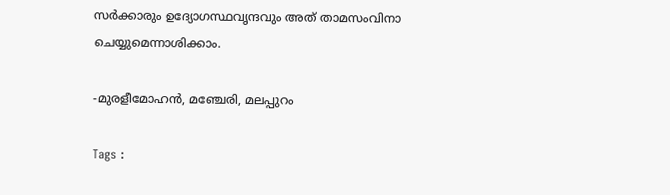സർക്കാരും ഉദ്യോഗസ്ഥവൃന്ദവും അത് താമസംവിനാ ചെയ്യുമെന്നാശിക്കാം.

-മുരളീമോഹൻ, മഞ്ചേരി, മലപ്പുറം

Tags :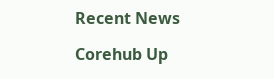Recent News

Corehub Up